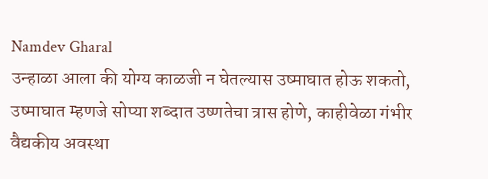Namdev Gharal
उन्हाळा आला की योग्य काळजी न घेतल्यास उष्माघात होऊ शकतो, उष्माघात म्हणजे सोप्या शब्दात उष्णतेचा त्रास होणे, काहीवेळा गंभीर वैद्यकीय अवस्था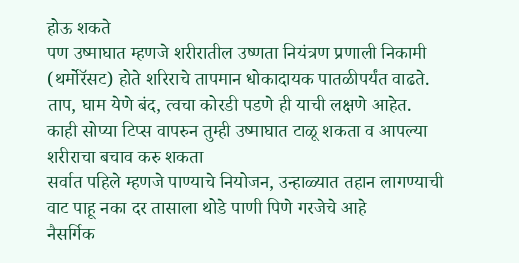होऊ शकते
पण उष्माघात म्हणजे शरीरातील उष्णता नियंत्रण प्रणाली निकामी (थर्मोरॅसट) होते शरिराचे तापमान धोकादायक पातळीपर्यंत वाढते. ताप, घाम येणे बंद, त्वचा कोरडी पडणे ही याची लक्षणे आहेत.
काही सोप्या टिप्स वापरुन तुम्ही उष्माघात टाळू शकता व आपल्या शरीराचा बचाव करु शकता
सर्वात पहिले म्हणजे पाण्याचे नियोजन, उन्हाळ्यात तहान लागण्याची वाट पाहू नका दर तासाला थोडे पाणी पिणे गरजेचे आहे
नैसर्गिक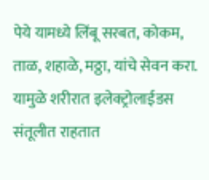पेये यामध्ये लिंबू सरबत, कोकम, ताळ, शहाळे, मठ्ठा, यांचे सेवन करा. यामुळे शरीरात इलेक्ट्रोलाईडस संतूलीत राहतात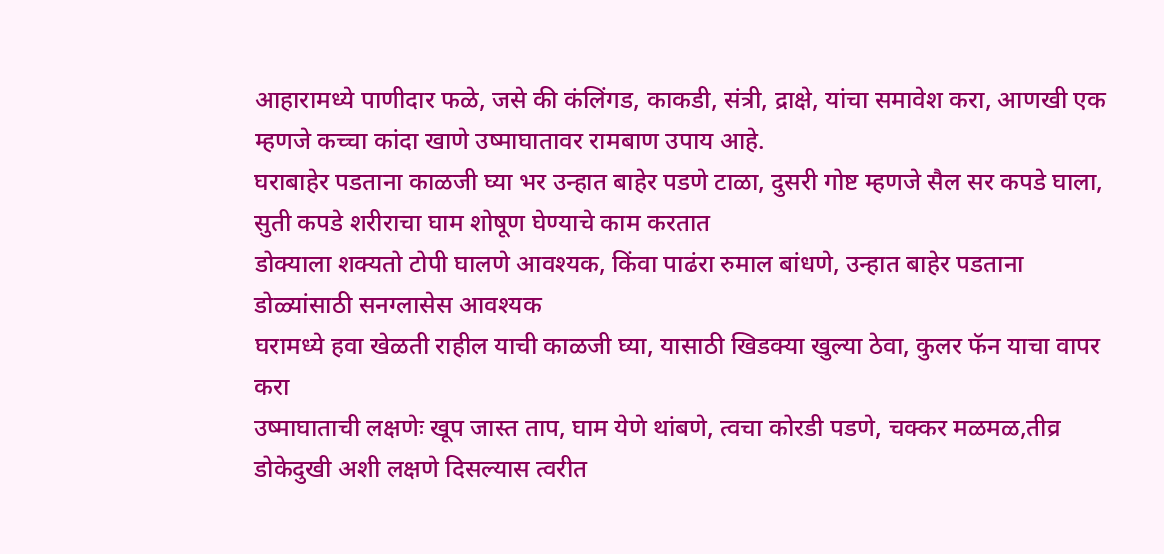आहारामध्ये पाणीदार फळे, जसे की कंलिंगड, काकडी, संत्री, द्राक्षे, यांचा समावेश करा, आणखी एक म्हणजे कच्चा कांदा खाणे उष्माघातावर रामबाण उपाय आहे.
घराबाहेर पडताना काळजी घ्या भर उन्हात बाहेर पडणे टाळा, दुसरी गोष्ट म्हणजे सैल सर कपडे घाला, सुती कपडे शरीराचा घाम शोषूण घेण्याचे काम करतात
डोक्याला शक्यतो टोपी घालणे आवश्यक, किंवा पाढंरा रुमाल बांधणे, उन्हात बाहेर पडताना डोळ्यांसाठी सनग्लासेस आवश्यक
घरामध्ये हवा खेळती राहील याची काळजी घ्या, यासाठी खिडक्या खुल्या ठेवा, कुलर फॅन याचा वापर करा
उष्माघाताची लक्षणेः खूप जास्त ताप, घाम येणे थांबणे, त्वचा कोरडी पडणे, चक्कर मळमळ,तीव्र डोकेदुखी अशी लक्षणे दिसल्यास त्वरीत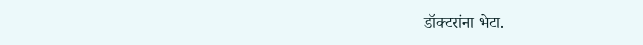डॉक्टरांना भेटा.